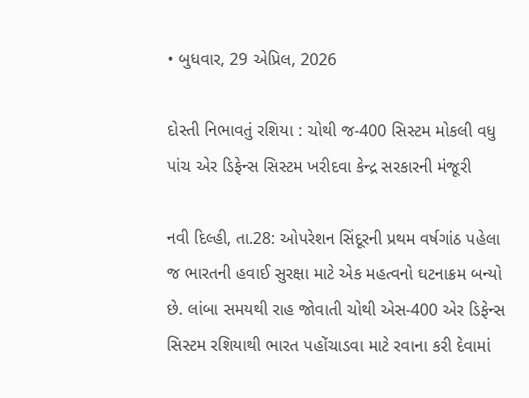• બુધવાર, 29 એપ્રિલ, 2026

દોસ્તી નિભાવતું રશિયા : ચોથી જ-400 સિસ્ટમ મોકલી વધુ પાંચ એર ડિફેન્સ સિસ્ટમ ખરીદવા કેન્દ્ર સરકારની મંજૂરી

નવી દિલ્હી, તા.28: ઓપરેશન સિંદૂરની પ્રથમ વર્ષગાંઠ પહેલા જ ભારતની હવાઈ સુરક્ષા માટે એક મહત્વનો ઘટનાક્રમ બન્યો છે. લાંબા સમયથી રાહ જોવાતી ચોથી એસ-400 એર ડિફેન્સ સિસ્ટમ રશિયાથી ભારત પહોંચાડવા માટે રવાના કરી દેવામાં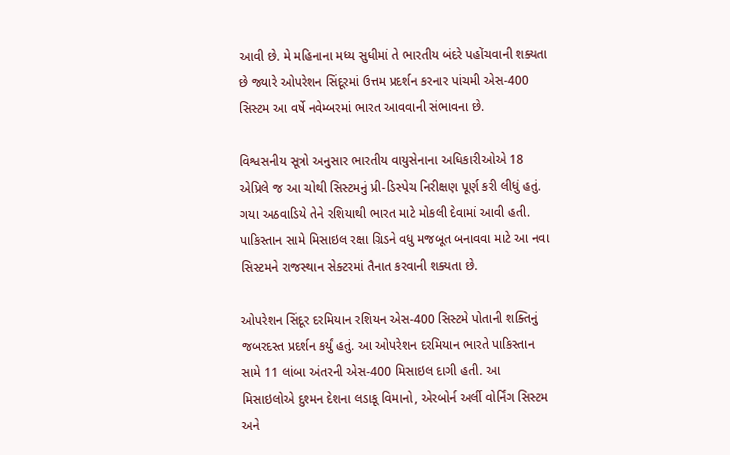આવી છે. મે મહિનાના મધ્ય સુધીમાં તે ભારતીય બંદરે પહોંચવાની શક્યતા છે જ્યારે ઓપરેશન સિંદૂરમાં ઉત્તમ પ્રદર્શન કરનાર પાંચમી એસ-400 સિસ્ટમ આ વર્ષે નવેમ્બરમાં ભારત આવવાની સંભાવના છે.

વિશ્વસનીય સૂત્રો અનુસાર ભારતીય વાયુસેનાના અધિકારીઓએ 18 એપ્રિલે જ આ ચોથી સિસ્ટમનું પ્રી-ડિસ્પેચ નિરીક્ષણ પૂર્ણ કરી લીધું હતું. ગયા અઠવાડિયે તેને રશિયાથી ભારત માટે મોકલી દેવામાં આવી હતી. પાકિસ્તાન સામે મિસાઇલ રક્ષા ગ્રિડને વધુ મજબૂત બનાવવા માટે આ નવા સિસ્ટમને રાજસ્થાન સેક્ટરમાં તૈનાત કરવાની શક્યતા છે.

ઓપરેશન સિંદૂર દરમિયાન રશિયન એસ-400 સિસ્ટમે પોતાની શક્તિનું જબરદસ્ત પ્રદર્શન કર્યું હતું. આ ઓપરેશન દરમિયાન ભારતે પાકિસ્તાન સામે 11 લાંબા અંતરની એસ-400 મિસાઇલ દાગી હતી. આ મિસાઇલોએ દુશ્મન દેશના લડાકૂ વિમાનો, એરબોર્ન અર્લી વોર્નિંગ સિસ્ટમ અને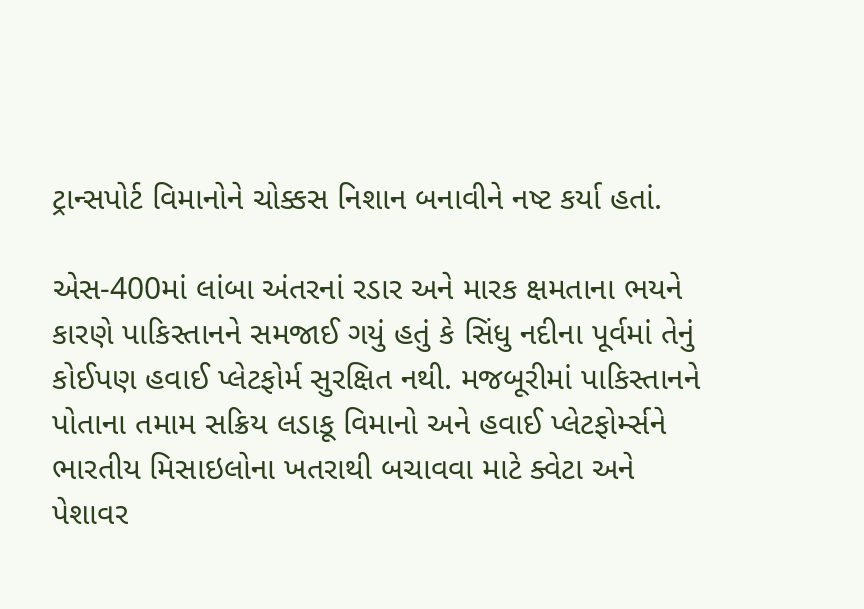ટ્રાન્સપોર્ટ વિમાનોને ચોક્કસ નિશાન બનાવીને નષ્ટ કર્યા હતાં.

એસ-400માં લાંબા અંતરનાં રડાર અને મારક ક્ષમતાના ભયને કારણે પાકિસ્તાનને સમજાઈ ગયું હતું કે સિંધુ નદીના પૂર્વમાં તેનું કોઈપણ હવાઈ પ્લેટફોર્મ સુરક્ષિત નથી. મજબૂરીમાં પાકિસ્તાનને પોતાના તમામ સક્રિય લડાકૂ વિમાનો અને હવાઈ પ્લેટફોર્મ્સને ભારતીય મિસાઇલોના ખતરાથી બચાવવા માટે ક્વેટા અને પેશાવર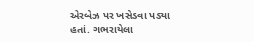એરબેઝ પર ખસેડવા પડ્યા હતાં. ગભરાયેલા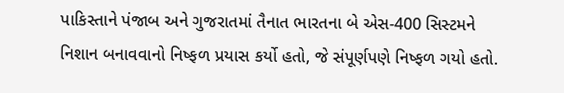પાકિસ્તાને પંજાબ અને ગુજરાતમાં તૈનાત ભારતના બે એસ-400 સિસ્ટમને નિશાન બનાવવાનો નિષ્ફળ પ્રયાસ કર્યો હતો, જે સંપૂર્ણપણે નિષ્ફળ ગયો હતો.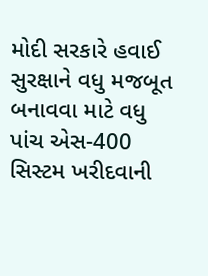મોદી સરકારે હવાઈ સુરક્ષાને વધુ મજબૂત બનાવવા માટે વધુ પાંચ એસ-400 સિસ્ટમ ખરીદવાની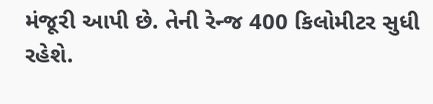મંજૂરી આપી છે. તેની રેન્જ 400 કિલોમીટર સુધી રહેશે.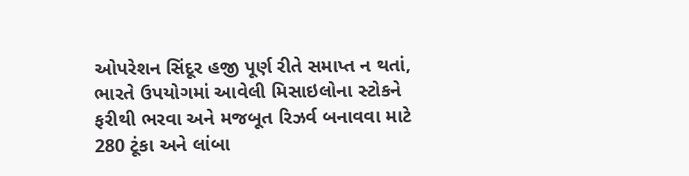ઓપરેશન સિંદૂર હજી પૂર્ણ રીતે સમાપ્ત ન થતાં, ભારતે ઉપયોગમાં આવેલી મિસાઇલોના સ્ટોકને ફરીથી ભરવા અને મજબૂત રિઝર્વ બનાવવા માટે 280 ટૂંકા અને લાંબા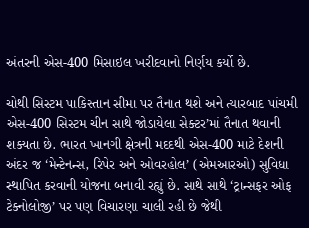અંતરની એસ-400 મિસાઇલ ખરીદવાનો નિર્ણય કર્યો છે.

ચોથી સિસ્ટમ પાકિસ્તાન સીમા પર તૈનાત થશે અને ત્યારબાદ પાંચમી એસ-400 સિસ્ટમ ચીન સાથે જોડાયેલા સેક્ટર’માં તૈનાત થવાની શક્યતા છે. ભારત ખાનગી ક્ષેત્રની મદદથી એસ-400 માટે દેશની અંદર જ ‘મેન્ટેનન્સ, રિપેર અને ઓવરહોલ’ (એમઆરઓ) સુવિધા સ્થાપિત કરવાની યોજના બનાવી રહ્યું છે. સાથે સાથે ‘ટ્રાન્સફર ઓફ ટેક્નોલોજી’ પર પણ વિચારણા ચાલી રહી છે જેથી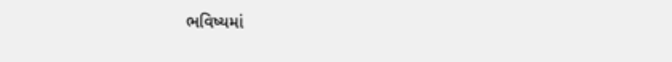ભવિષ્યમાં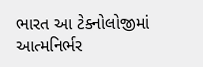ભારત આ ટેક્નોલોજીમાં આત્મનિર્ભર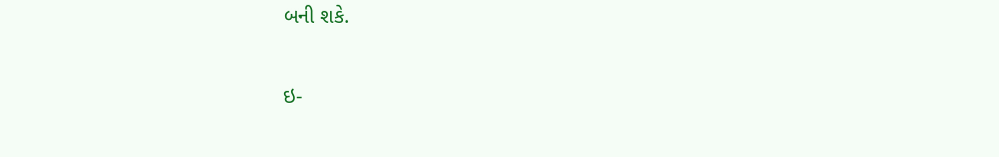બની શકે.

ઇ-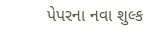પેપરના નવા શુલ્ક